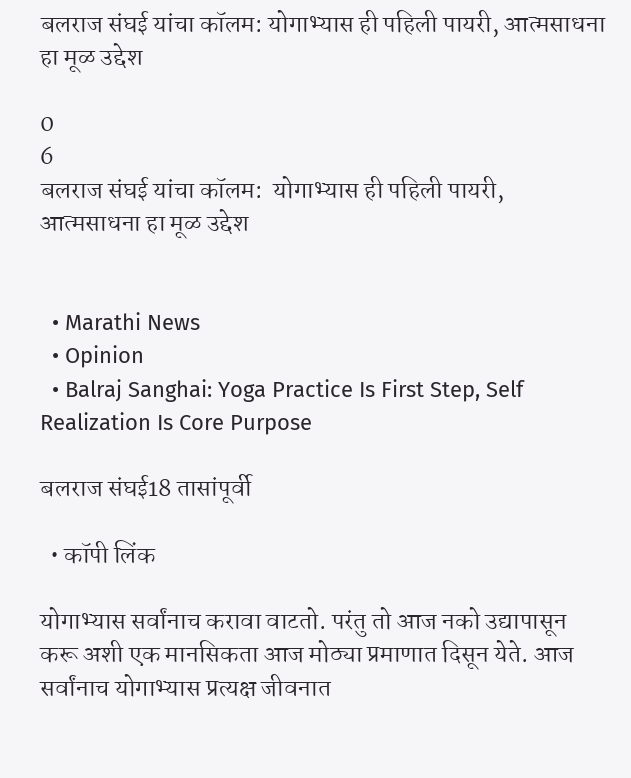बलराज संघई यांचा कॉलम: योगाभ्यास ही पहिली पायरी, आत्मसाधना हा मूळ उद्देश

0
6
बलराज संघई यांचा कॉलम:  योगाभ्यास ही पहिली पायरी, आत्मसाधना हा मूळ उद्देश


  • Marathi News
  • Opinion
  • Balraj Sanghai: Yoga Practice Is First Step, Self Realization Is Core Purpose

बलराज संघई18 तासांपूर्वी

  • कॉपी लिंक

योगाभ्यास सर्वांनाच करावा वाटतो. परंतु तो आज नको उद्यापासून करू अशी एक मानसिकता आज मोठ्या प्रमाणात दिसून येते. आज सर्वांनाच योगाभ्यास प्रत्यक्ष जीवनात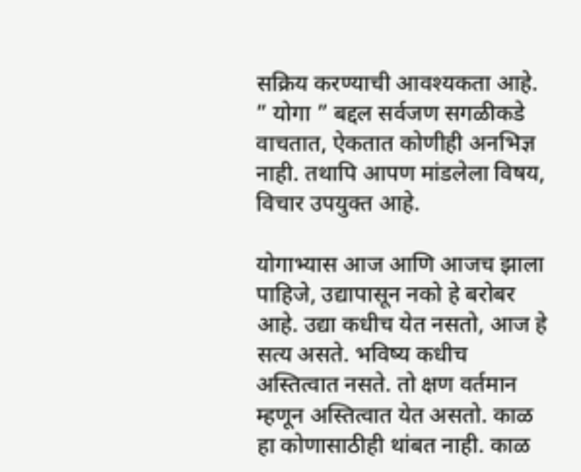सक्रिय करण्याची आवश्यकता आहे. ” योगा ” बद्दल सर्वजण सगळीकडे वाचतात, ऐकतात कोणीही अनभिज्ञ नाही. तथापि आपण मांडलेला विषय, विचार उपयुक्त आहे.

योगाभ्यास आज आणि आजच झाला पाहिजे, उद्यापासून नको हे बरोबर आहे. उद्या कधीच येत नसतो, आज हे सत्य असते. भविष्य कधीच अस्तित्वात नसते. तो क्षण वर्तमान म्हणून अस्तित्वात येत असतो. काळ हा कोणासाठीही थांबत नाही. काळ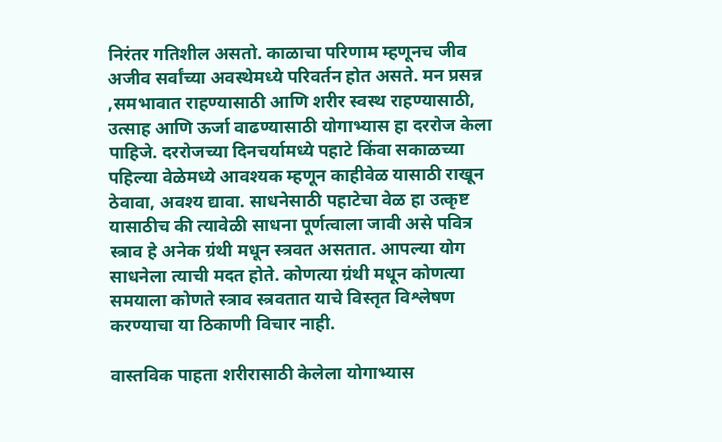निरंतर गतिशील असतो. काळाचा परिणाम म्हणूनच जीव अजीव सर्वांच्या अवस्थेमध्ये परिवर्तन होत असते. मन प्रसन्न ,समभावात राहण्यासाठी आणि शरीर स्वस्थ राहण्यासाठी, उत्साह आणि ऊर्जा वाढण्यासाठी योगाभ्यास हा दररोज केला पाहिजे. दररोजच्या दिनचर्यामध्ये पहाटे किंवा सकाळच्या पहिल्या वेळेमध्ये आवश्यक म्हणून काहीवेळ यासाठी राखून ठेवावा, अवश्य द्यावा. साधनेसाठी पहाटेचा वेळ हा उत्कृष्ट यासाठीच की त्यावेळी साधना पूर्णत्वाला जावी असे पवित्र स्त्राव हे अनेक ग्रंथी मधून स्त्रवत असतात. आपल्या योग साधनेला त्याची मदत होते. कोणत्या ग्रंथी मधून कोणत्या समयाला कोणते स्त्राव स्त्रवतात याचे विस्तृत विश्लेषण करण्याचा या ठिकाणी विचार नाही.

वास्तविक पाहता शरीरासाठी केलेला योगाभ्यास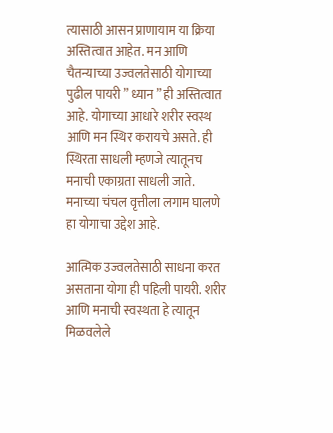त्यासाठी आसन प्राणायाम या क्रिया अस्तित्वात आहेत. मन आणि चैतन्याच्या उज्वलतेसाठी योगाच्या पुढील पायरी ” ध्यान ” ही अस्तित्वात आहे. योगाच्या आधारे शरीर स्वस्थ आणि मन स्थिर करायचे असते. ही स्थिरता साधली म्हणजे त्यातूनच मनाची एकाग्रता साधली जाते. मनाच्या चंचल वृत्तीला लगाम घालणे हा योगाचा उद्देश आहे.

आत्मिक उज्वलतेसाठी साधना करत असताना योगा ही पहिली पायरी. शरीर आणि मनाची स्वस्थता हे त्यातून मिळवलेले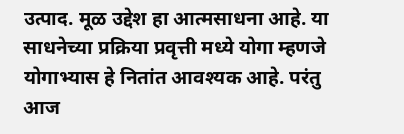उत्पाद. मूळ उद्देश हा आत्मसाधना आहे. या साधनेच्या प्रक्रिया प्रवृत्ती मध्ये योगा म्हणजे योगाभ्यास हे नितांत आवश्यक आहे. परंतु आज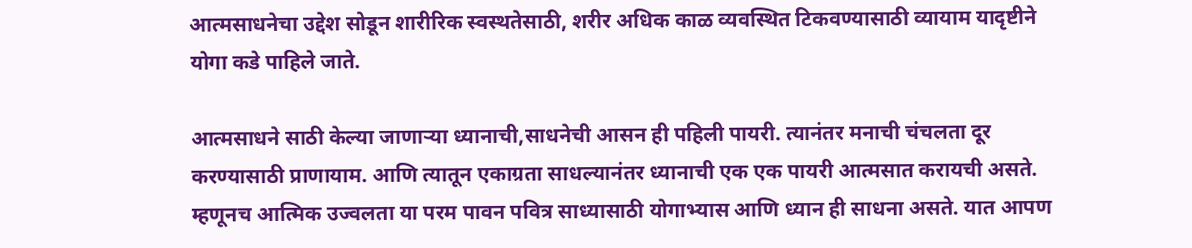आत्मसाधनेचा उद्देश सोडून शारीरिक स्वस्थतेसाठी, शरीर अधिक काळ व्यवस्थित टिकवण्यासाठी व्यायाम यादृष्टीने योगा कडे पाहिले जाते.

आत्मसाधने साठी केल्या जाणाऱ्या ध्यानाची,साधनेची आसन ही पहिली पायरी. त्यानंतर मनाची चंचलता दूर करण्यासाठी प्राणायाम. आणि त्यातून एकाग्रता साधल्यानंतर ध्यानाची एक एक पायरी आत्मसात करायची असते. म्हणूनच आत्मिक उज्वलता या परम पावन पवित्र साध्यासाठी योगाभ्यास आणि ध्यान ही साधना असते. यात आपण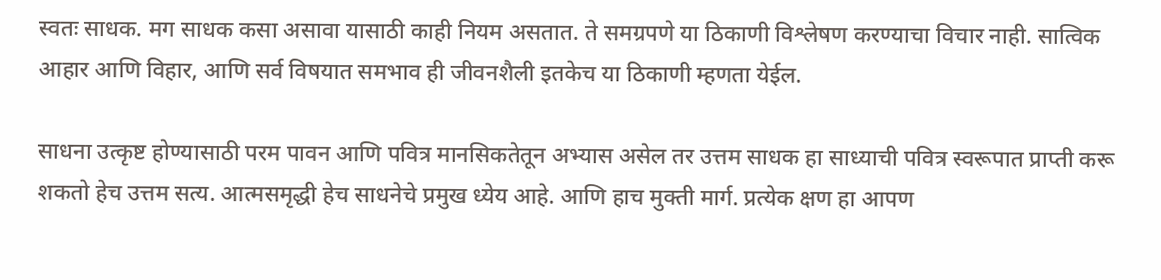स्वतः साधक. मग साधक कसा असावा यासाठी काही नियम असतात. ते समग्रपणे या ठिकाणी विश्लेषण करण्याचा विचार नाही. सात्विक आहार आणि विहार, आणि सर्व विषयात समभाव ही जीवनशैली इतकेच या ठिकाणी म्हणता येईल.

साधना उत्कृष्ट होण्यासाठी परम पावन आणि पवित्र मानसिकतेतून अभ्यास असेल तर उत्तम साधक हा साध्याची पवित्र स्वरूपात प्राप्ती करू शकतो हेच उत्तम सत्य. आत्मसमृद्धी हेच साधनेचे प्रमुख ध्येय आहे. आणि हाच मुक्ती मार्ग. प्रत्येक क्षण हा आपण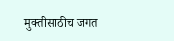मुक्तीसाठीच जगत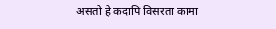असतो हे कदापि विसरता कामा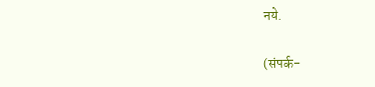नये.

(संपर्क-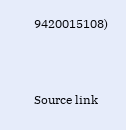9420015108)



Source link